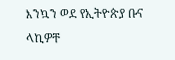እንኳን ወደ የኢትዮጵያ ቡና ላኪዎቸ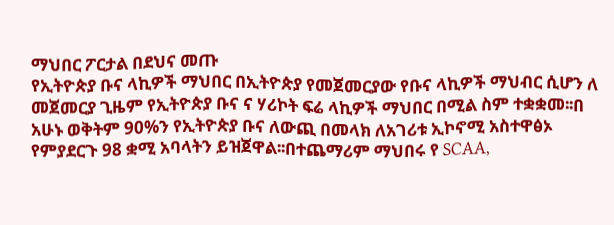ማህበር ፖርታል በደህና መጡ
የኢትዮጵያ ቡና ላኪዎች ማህበር በኢትዮጵያ የመጀመርያው የቡና ላኪዎች ማህብር ሲሆን ለ መጀመርያ ጊዜም የኢትዮጵያ ቡና ና ሃሪኮት ፍሬ ላኪዎች ማህበር በሚል ስም ተቋቋመ፡፡በ አሁኑ ወቅትም 90%ን የኢትዮጵያ ቡና ለውጪ በመላክ ለአገሪቱ ኢኮኖሚ አስተዋፅኦ የምያደርጉ 98 ቋሚ አባላትን ይዝጀዋል፡፡በተጨማሪም ማህበሩ የ SCAA,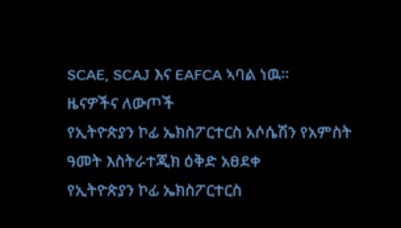SCAE, SCAJ እና EAFCA ኣባል ነዉ፡፡
ዜናዎችና ለውጦች
የኢትዮጵያን ኮፊ ኤክስፖርተርስ አሶሴሽን የአምስት ዓመት እስትራተጂክ ዕቅድ አፀደቀ
የኢትዮጵያን ኮፊ ኤክስፖርተርስ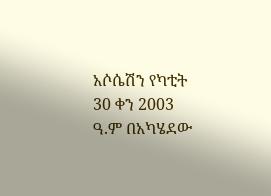አሶሴሽን የካቲት 30 ቀን 2003 ዓ.ም በአካሄደው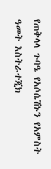የጠቅላላ ጉባዔ የአሶሴሽኑን የአምስት ዓመት እስትራተጂክ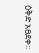ዕቅድ አፀደቀ፡፡